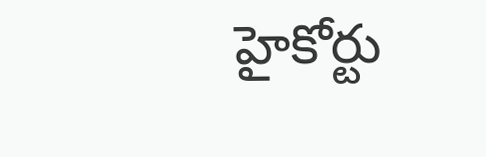హైకోర్టు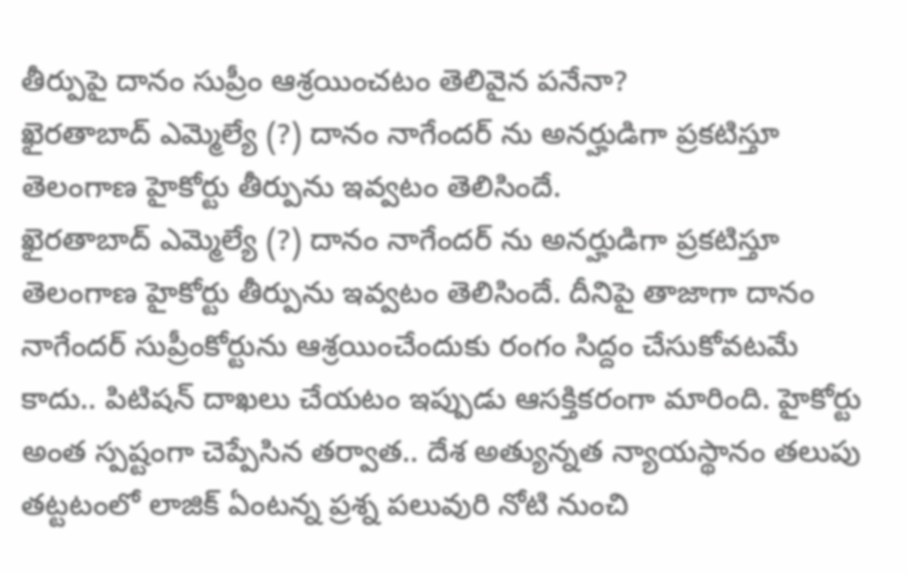తీర్పుపై దానం సుప్రీం ఆశ్రయించటం తెలివైన పనేనా?
ఖైరతాబాద్ ఎమ్మెల్యే (?) దానం నాగేందర్ ను అనర్హుడిగా ప్రకటిస్తూ తెలంగాణ హైకోర్టు తీర్పును ఇవ్వటం తెలిసిందే.
ఖైరతాబాద్ ఎమ్మెల్యే (?) దానం నాగేందర్ ను అనర్హుడిగా ప్రకటిస్తూ తెలంగాణ హైకోర్టు తీర్పును ఇవ్వటం తెలిసిందే. దీనిపై తాజాగా దానం నాగేందర్ సుప్రీంకోర్టును ఆశ్రయించేందుకు రంగం సిద్దం చేసుకోవటమే కాదు.. పిటిషన్ దాఖలు చేయటం ఇప్పుడు ఆసక్తికరంగా మారింది. హైకోర్టు అంత స్పష్టంగా చెప్పేసిన తర్వాత.. దేశ అత్యున్నత న్యాయస్థానం తలుపు తట్టటంలో లాజిక్ ఏంటన్న ప్రశ్న పలువురి నోటి నుంచి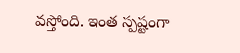వస్తోంది. ఇంత స్పష్టంగా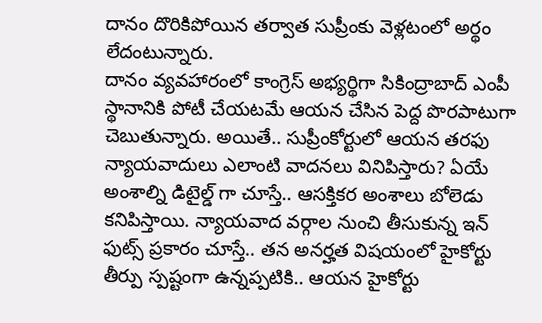దానం దొరికిపోయిన తర్వాత సుప్రీంకు వెళ్లటంలో అర్థం లేదంటున్నారు.
దానం వ్యవహారంలో కాంగ్రెస్ అభ్యర్థిగా సికింద్రాబాద్ ఎంపీ స్థానానికి పోటీ చేయటమే ఆయన చేసిన పెద్ద పొరపాటుగా చెబుతున్నారు. అయితే.. సుప్రీంకోర్టులో ఆయన తరఫు న్యాయవాదులు ఎలాంటి వాదనలు వినిపిస్తారు? ఏయే అంశాల్ని డిటైల్డ్ గా చూస్తే.. ఆసక్తికర అంశాలు బోలెడు కనిపిస్తాయి. న్యాయవాద వర్గాల నుంచి తీసుకున్న ఇన్ ఫుట్స్ ప్రకారం చూస్తే.. తన అనర్హత విషయంలో హైకోర్టు తీర్పు స్పష్టంగా ఉన్నప్పటికి.. ఆయన హైకోర్టు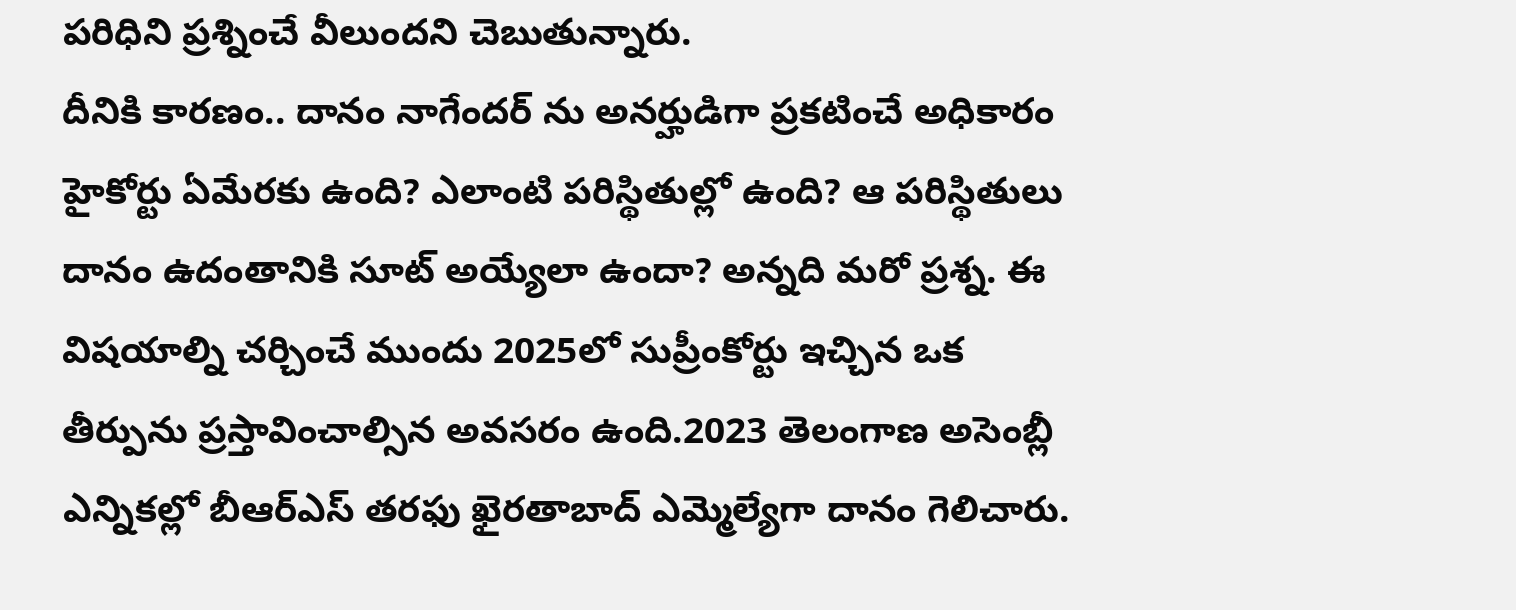పరిధిని ప్రశ్నించే వీలుందని చెబుతున్నారు.
దీనికి కారణం.. దానం నాగేందర్ ను అనర్హుడిగా ప్రకటించే అధికారం హైకోర్టు ఏమేరకు ఉంది? ఎలాంటి పరిస్థితుల్లో ఉంది? ఆ పరిస్థితులు దానం ఉదంతానికి సూట్ అయ్యేలా ఉందా? అన్నది మరో ప్రశ్న. ఈ విషయాల్ని చర్చించే ముందు 2025లో సుప్రీంకోర్టు ఇచ్చిన ఒక తీర్పును ప్రస్తావించాల్సిన అవసరం ఉంది.2023 తెలంగాణ అసెంబ్లీ ఎన్నికల్లో బీఆర్ఎస్ తరఫు ఖైరతాబాద్ ఎమ్మెల్యేగా దానం గెలిచారు.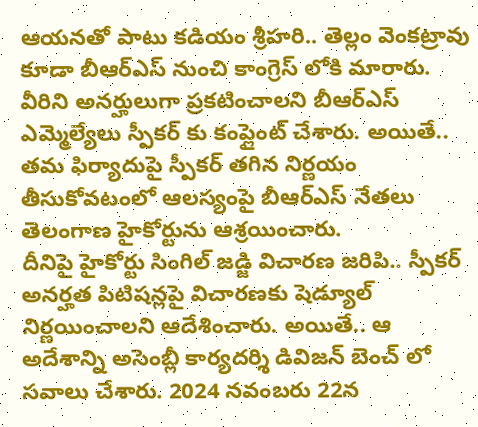ఆయనతో పాటు కడియం శ్రీహరి.. తెల్లం వెంకట్రావు కూడా బీఆర్ఎస్ నుంచి కాంగ్రెస్ లోకి మారారు. వీరిని అనర్హులుగా ప్రకటించాలని బీఆర్ఎస్ ఎమ్మెల్యేలు స్పీకర్ కు కంప్లైంట్ చేశారు. అయితే.. తమ ఫిర్యాదుపై స్పీకర్ తగిన నిర్ణయం తీసుకోవటంలో ఆలస్యంపై బీఆర్ఎస్ నేతలు తెలంగాణ హైకోర్టును ఆశ్రయించారు.
దీనిపై హైకోర్టు సింగిల్ జడ్జి విచారణ జరిపి.. స్పీకర్ అనర్హత పిటిషన్లపై విచారణకు షెడ్యూల్ నిర్ణయించాలని ఆదేశించారు. అయితే.. ఆ అదేశాన్ని అసెంబ్లీ కార్యదర్శి డివిజన్ బెంచ్ లో సవాలు చేశారు. 2024 నవంబరు 22న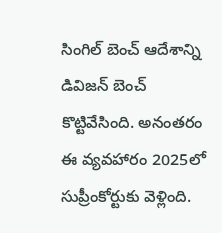సింగిల్ బెంచ్ ఆదేశాన్ని డివిజన్ బెంచ్ కొట్టివేసింది. అనంతరం ఈ వ్యవహారం 2025లో సుప్రీంకోర్టుకు వెళ్లింది.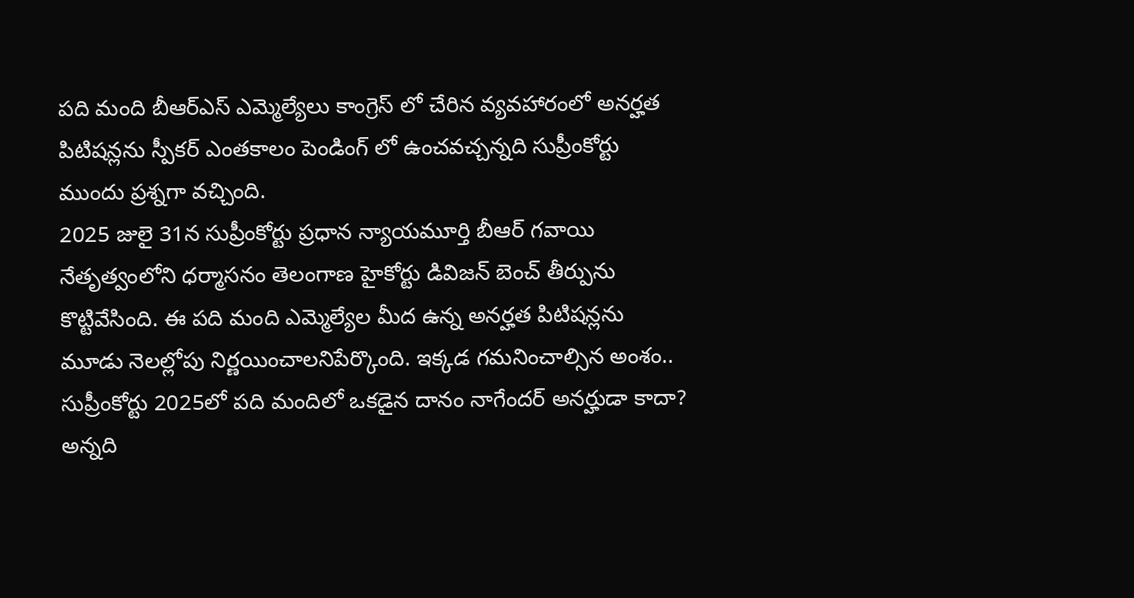పది మంది బీఆర్ఎస్ ఎమ్మెల్యేలు కాంగ్రెస్ లో చేరిన వ్యవహారంలో అనర్హత పిటిషన్లను స్పీకర్ ఎంతకాలం పెండింగ్ లో ఉంచవచ్చన్నది సుప్రీంకోర్టు ముందు ప్రశ్నగా వచ్చింది.
2025 జులై 31న సుప్రీంకోర్టు ప్రధాన న్యాయమూర్తి బీఆర్ గవాయి నేతృత్వంలోని ధర్మాసనం తెలంగాణ హైకోర్టు డివిజన్ బెంచ్ తీర్పును కొట్టివేసింది. ఈ పది మంది ఎమ్మెల్యేల మీద ఉన్న అనర్హత పిటిషన్లను మూడు నెలల్లోపు నిర్ణయించాలనిపేర్కొంది. ఇక్కడ గమనించాల్సిన అంశం.. సుప్రీంకోర్టు 2025లో పది మందిలో ఒకడైన దానం నాగేందర్ అనర్హుడా కాదా? అన్నది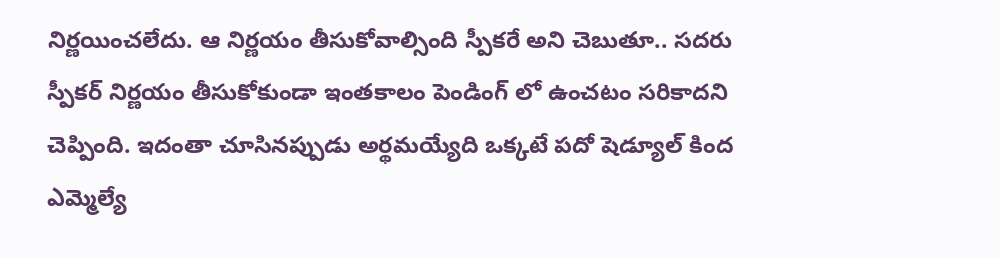నిర్ణయించలేదు. ఆ నిర్ణయం తీసుకోవాల్సింది స్పీకరే అని చెబుతూ.. సదరు స్పీకర్ నిర్ణయం తీసుకోకుండా ఇంతకాలం పెండింగ్ లో ఉంచటం సరికాదని చెప్పింది. ఇదంతా చూసినప్పుడు అర్థమయ్యేది ఒక్కటే పదో షెడ్యూల్ కింద ఎమ్మెల్యే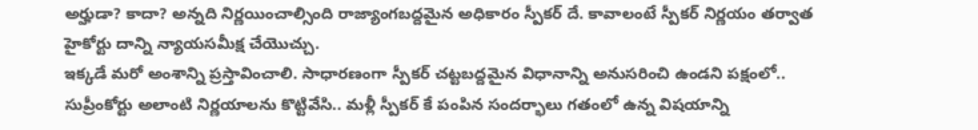అర్హుడా? కాదా? అన్నది నిర్ణయించాల్సింది రాజ్యాంగబద్దమైన అధికారం స్పీకర్ దే. కావాలంటే స్పీకర్ నిర్ణయం తర్వాత హైకోర్టు దాన్ని న్యాయసమీక్ష చేయొచ్చు.
ఇక్కడే మరో అంశాన్ని ప్రస్తావించాలి. సాధారణంగా స్పీకర్ చట్టబద్దమైన విధానాన్ని అనుసరించి ఉండని పక్షంలో.. సుప్రీంకోర్టు అలాంటి నిర్ణయాలను కొట్టివేసి.. మళ్లీ స్పీకర్ కే పంపిన సందర్భాలు గతంలో ఉన్న విషయాన్ని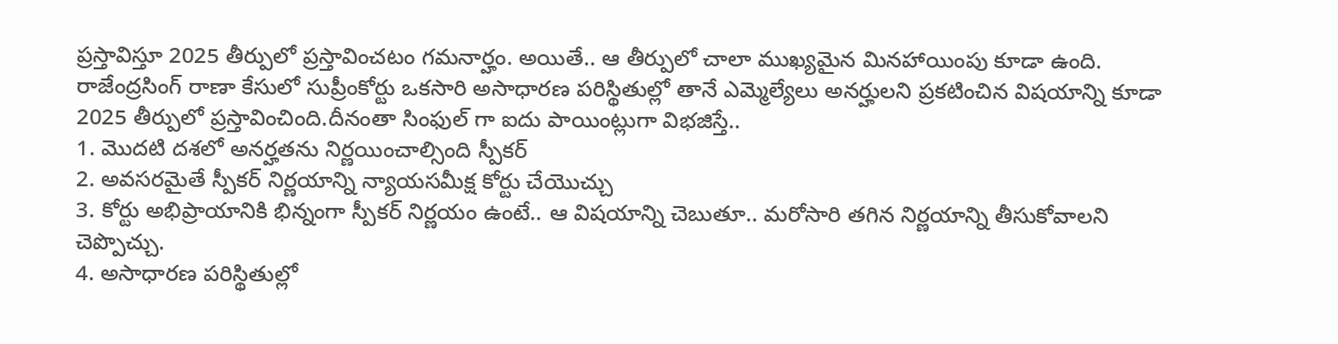ప్రస్తావిస్తూ 2025 తీర్పులో ప్రస్తావించటం గమనార్హం. అయితే.. ఆ తీర్పులో చాలా ముఖ్యమైన మినహాయింపు కూడా ఉంది. రాజేంద్రసింగ్ రాణా కేసులో సుప్రీంకోర్టు ఒకసారి అసాధారణ పరిస్థితుల్లో తానే ఎమ్మెల్యేలు అనర్హులని ప్రకటించిన విషయాన్ని కూడా 2025 తీర్పులో ప్రస్తావించింది.దీనంతా సింఫుల్ గా ఐదు పాయింట్లుగా విభజిస్తే..
1. మొదటి దశలో అనర్హతను నిర్ణయించాల్సింది స్పీకర్
2. అవసరమైతే స్పీకర్ నిర్ణయాన్ని న్యాయసమీక్ష కోర్టు చేయొచ్చు
3. కోర్టు అభిప్రాయానికి భిన్నంగా స్పీకర్ నిర్ణయం ఉంటే.. ఆ విషయాన్ని చెబుతూ.. మరోసారి తగిన నిర్ణయాన్ని తీసుకోవాలని చెప్పొచ్చు.
4. అసాధారణ పరిస్థితుల్లో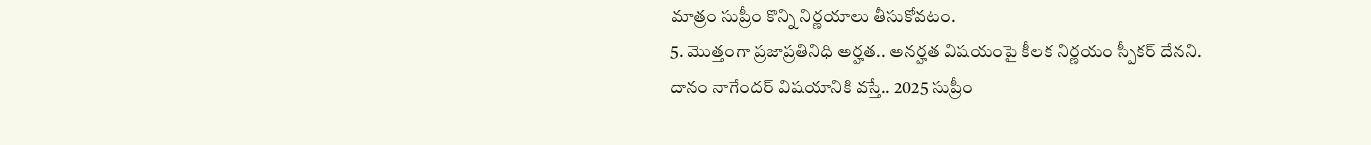మాత్రం సుప్రీం కొన్ని నిర్ణయాలు తీసుకోవటం.
5. మొత్తంగా ప్రజాప్రతినిధి అర్హత.. అనర్హత విషయంపై కీలక నిర్ణయం స్పీకర్ దేనని.
దానం నాగేందర్ విషయానికి వస్తే.. 2025 సుప్రీం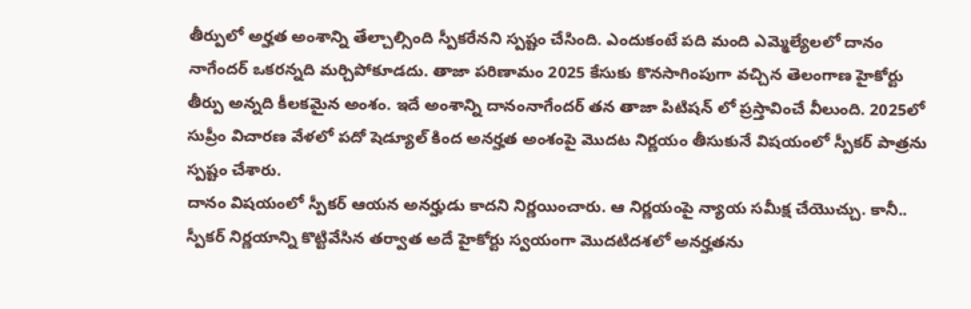తీర్పులో అర్హత అంశాన్ని తేల్చాల్సింది స్పీకరేనని స్పష్టం చేసింది. ఎందుకంటే పది మంది ఎమ్మెల్యేలలో దానం నాగేందర్ ఒకరన్నది మర్చిపోకూడదు. తాజా పరిణామం 2025 కేసుకు కొనసాగింపుగా వచ్చిన తెలంగాణ హైకోర్టు తీర్పు అన్నది కీలకమైన అంశం. ఇదే అంశాన్ని దానంనాగేందర్ తన తాజా పిటిషన్ లో ప్రస్తావించే వీలుంది. 2025లో సుప్రీం విచారణ వేళలో పదో షెడ్యూల్ కింద అనర్హత అంశంపై మొదట నిర్ణయం తీసుకునే విషయంలో స్పీకర్ పాత్రను స్పష్టం చేశారు.
దానం విషయంలో స్పీకర్ ఆయన అనర్హుడు కాదని నిర్ణయించారు. ఆ నిర్ణయంపై న్యాయ సమీక్ష చేయొచ్చు. కానీ.. స్పీకర్ నిర్ణయాన్ని కొట్టివేసిన తర్వాత అదే హైకోర్టు స్వయంగా మొదటిదశలో అనర్హతను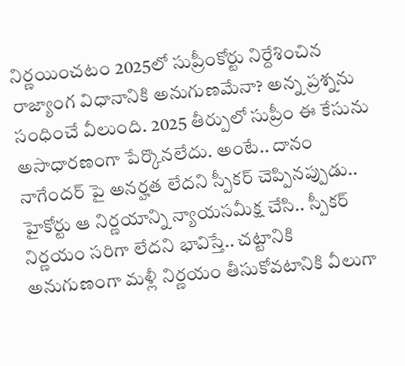నిర్ణయించటం 2025లో సుప్రీంకోర్టు నిర్దేశించిన రాజ్యాంగ విధానానికి అనుగుణమేనా? అన్న ప్రశ్నను సంధించే వీలుంది. 2025 తీర్పులో సుప్రీం ఈ కేసును అసాధారణంగా పేర్కొనలేదు. అంటే.. దానం నాగేందర్ పై అనర్హత లేదని స్పీకర్ చెప్పినప్పుడు.. హైకోర్టు ఆ నిర్ణయాన్ని న్యాయసమీక్ష చేసి.. స్పీకర్ నిర్ణయం సరిగా లేదని భావిస్తే.. చట్టానికి అనుగుణంగా మళ్లీ నిర్ణయం తీసుకోవటానికి వీలుగా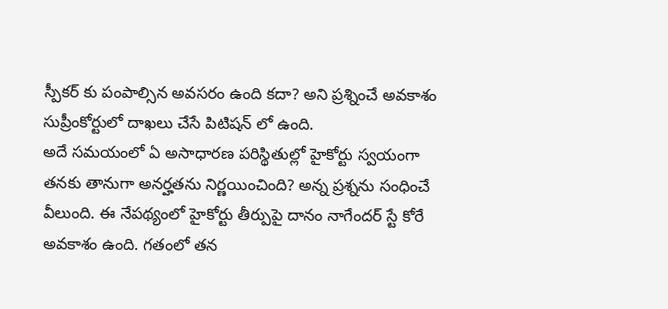స్పీకర్ కు పంపాల్సిన అవసరం ఉంది కదా? అని ప్రశ్నించే అవకాశం సుప్రీంకోర్టులో దాఖలు చేసే పిటిషన్ లో ఉంది.
అదే సమయంలో ఏ అసాధారణ పరిస్థితుల్లో హైకోర్టు స్వయంగా తనకు తానుగా అనర్హతను నిర్ణయించింది? అన్న ప్రశ్నను సంధించే వీలుంది. ఈ నేపథ్యంలో హైకోర్టు తీర్పుపై దానం నాగేందర్ స్టే కోరే అవకాశం ఉంది. గతంలో తన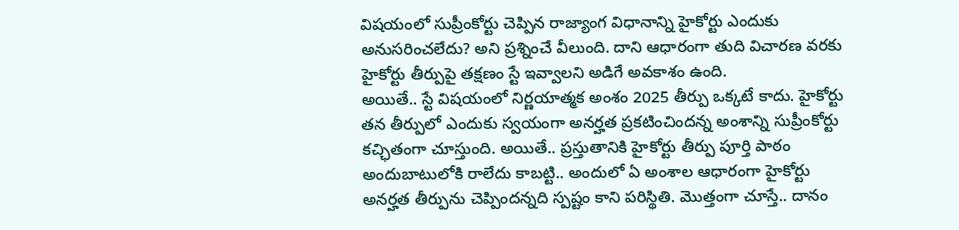విషయంలో సుప్రీంకోర్టు చెప్పిన రాజ్యాంగ విధానాన్ని హైకోర్టు ఎందుకు అనుసరించలేదు? అని ప్రశ్నించే వీలుంది. దాని ఆధారంగా తుది విచారణ వరకు హైకోర్టు తీర్పుపై తక్షణం స్టే ఇవ్వాలని అడిగే అవకాశం ఉంది.
అయితే.. స్టే విషయంలో నిర్ణయాత్మక అంశం 2025 తీర్పు ఒక్కటే కాదు. హైకోర్టు తన తీర్పులో ఎందుకు స్వయంగా అనర్హత ప్రకటించిందన్న అంశాన్ని సుప్రీంకోర్టు కచ్ఛితంగా చూస్తుంది. అయితే.. ప్రస్తుతానికి హైకోర్టు తీర్పు పూర్తి పాఠం అందుబాటులోకి రాలేదు కాబట్టి.. అందులో ఏ అంశాల ఆధారంగా హైకోర్టు అనర్హత తీర్పును చెప్పిందన్నది స్పష్టం కాని పరిస్థితి. మొత్తంగా చూస్తే.. దానం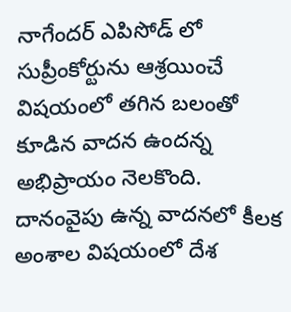నాగేందర్ ఎపిసోడ్ లో సుప్రీంకోర్టును ఆశ్రయించే విషయంలో తగిన బలంతో కూడిన వాదన ఉందన్న అభిప్రాయం నెలకొంది. దానంవైపు ఉన్న వాదనలో కీలక అంశాల విషయంలో దేశ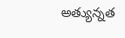అత్యున్నత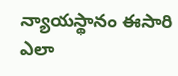న్యాయస్థానం ఈసారి ఎలా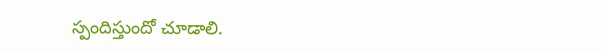స్పందిస్తుందో చూడాలి.